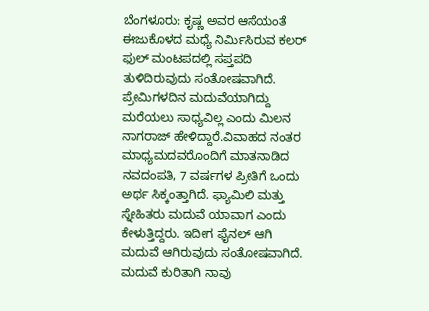ಬೆಂಗಳೂರು: ಕೃಷ್ಣ ಅವರ ಆಸೆಯಂತೆ ಈಜುಕೊಳದ ಮಧ್ಯೆ ನಿರ್ಮಿಸಿರುವ ಕಲರ್ ಫುಲ್ ಮಂಟಪದಲ್ಲಿ ಸಪ್ತಪದಿ ತುಳಿದಿರುವುದು ಸಂತೋಷವಾಗಿದೆ. ಪ್ರೇಮಿಗಳದಿನ ಮದುವೆಯಾಗಿದ್ದು ಮರೆಯಲು ಸಾಧ್ಯವಿಲ್ಲ ಎಂದು ಮಿಲನ ನಾಗರಾಜ್ ಹೇಳಿದ್ದಾರೆ.ವಿವಾಹದ ನಂತರ ಮಾಧ್ಯಮದವರೊಂದಿಗೆ ಮಾತನಾಡಿದ ನವದಂಪತಿ, 7 ವರ್ಷಗಳ ಪ್ರೀತಿಗೆ ಒಂದು ಅರ್ಥ ಸಿಕ್ಕಂತ್ತಾಗಿದೆ. ಫ್ಯಾಮಿಲಿ ಮತ್ತು ಸ್ನೇಹಿತರು ಮದುವೆ ಯಾವಾಗ ಎಂದು ಕೇಳುತ್ತಿದ್ದರು. ಇದೀಗ ಫೈನಲ್ ಆಗಿ ಮದುವೆ ಆಗಿರುವುದು ಸಂತೋಷವಾಗಿದೆ. ಮದುವೆ ಕುರಿತಾಗಿ ನಾವು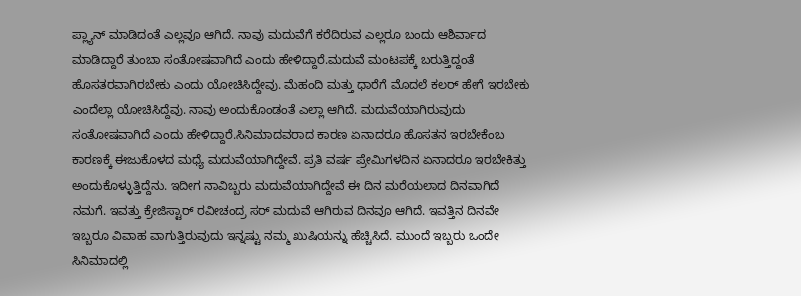ಪ್ಲ್ಯಾನ್ ಮಾಡಿದಂತೆ ಎಲ್ಲವೂ ಆಗಿದೆ. ನಾವು ಮದುವೆಗೆ ಕರೆದಿರುವ ಎಲ್ಲರೂ ಬಂದು ಆಶಿರ್ವಾದ ಮಾಡಿದ್ದಾರೆ ತುಂಬಾ ಸಂತೋಷವಾಗಿದೆ ಎಂದು ಹೇಳಿದ್ದಾರೆ.ಮದುವೆ ಮಂಟಪಕ್ಕೆ ಬರುತ್ತಿದ್ದಂತೆ ಹೊಸತರವಾಗಿರಬೇಕು ಎಂದು ಯೋಚಿಸಿದ್ದೇವು. ಮೆಹಂದಿ ಮತ್ತು ಧಾರೆಗೆ ಮೊದಲೆ ಕಲರ್ ಹೇಗೆ ಇರಬೇಕು ಎಂದೆಲ್ಲಾ ಯೋಚಿಸಿದ್ದೆವು. ನಾವು ಅಂದುಕೊಂಡಂತೆ ಎಲ್ಲಾ ಆಗಿದೆ. ಮದುವೆಯಾಗಿರುವುದು ಸಂತೋಷವಾಗಿದೆ ಎಂದು ಹೇಳಿದ್ದಾರೆ.ಸಿನಿಮಾದವರಾದ ಕಾರಣ ಏನಾದರೂ ಹೊಸತನ ಇರಬೇಕೆಂಬ ಕಾರಣಕ್ಕೆ ಈಜುಕೊಳದ ಮಧ್ಯೆ ಮದುವೆಯಾಗಿದ್ದೇವೆ. ಪ್ರತಿ ವರ್ಷ ಪ್ರೇಮಿಗಳದಿನ ಏನಾದರೂ ಇರಬೇಕಿತ್ತು ಅಂದುಕೊಳ್ಳುತ್ತಿದ್ದೆನು. ಇದೀಗ ನಾವಿಬ್ಬರು ಮದುವೆಯಾಗಿದ್ದೇವೆ ಈ ದಿನ ಮರೆಯಲಾದ ದಿನವಾಗಿದೆ ನಮಗೆ. ಇವತ್ತು ಕ್ರೇಜಿಸ್ಟಾರ್ ರವೀಚಂದ್ರ ಸರ್ ಮದುವೆ ಆಗಿರುವ ದಿನವೂ ಆಗಿದೆ. ಇವತ್ತಿನ ದಿನವೇ ಇಬ್ಬರೂ ವಿವಾಹ ವಾಗುತ್ತಿರುವುದು ಇನ್ನಷ್ಟು ನಮ್ಮ ಖುಷಿಯನ್ನು ಹೆಚ್ಚಿಸಿದೆ. ಮುಂದೆ ಇಬ್ಬರು ಒಂದೇ ಸಿನಿಮಾದಲ್ಲಿ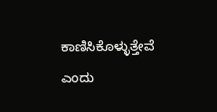ಕಾಣಿಸಿಕೊಳ್ಳುತ್ತೇವೆ ಎಂದು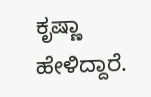ಕೃಷ್ಣಾ ಹೇಳಿದ್ದಾರೆ.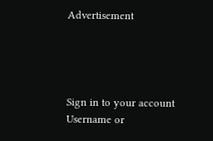Advertisement




Sign in to your account
Username or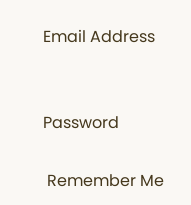Email Address


Password

 Remember Me